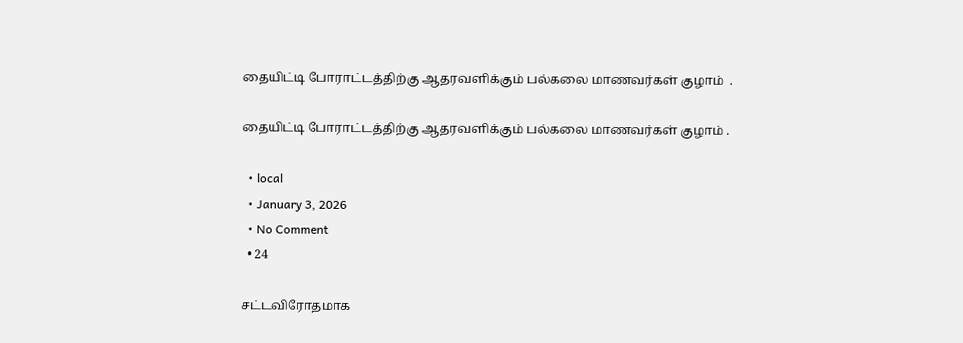தையிட்டி போராட்டத்திற்கு ஆதரவளிக்கும் பல்கலை மாணவர்கள் குழாம்  .

தையிட்டி போராட்டத்திற்கு ஆதரவளிக்கும் பல்கலை மாணவர்கள் குழாம் .

  • local
  • January 3, 2026
  • No Comment
  • 24

சட்டவிரோதமாக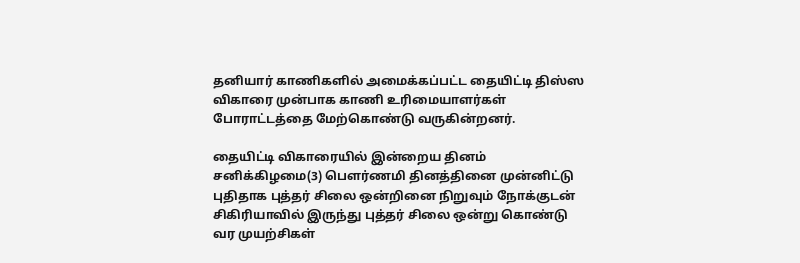தனியார் காணிகளில் அமைக்கப்பட்ட தையிட்டி திஸ்ஸ விகாரை முன்பாக காணி உரிமையாளர்கள் போராட்டத்தை மேற்கொண்டு வருகின்றனர்.

தையிட்டி விகாரையில் இன்றைய தினம் சனிக்கிழமை(3) பௌர்ணமி தினத்தினை முன்னிட்டு புதிதாக புத்தர் சிலை ஒன்றினை நிறுவும் நோக்குடன் சிகிரியாவில் இருந்து புத்தர் சிலை ஒன்று கொண்டு வர முயற்சிகள்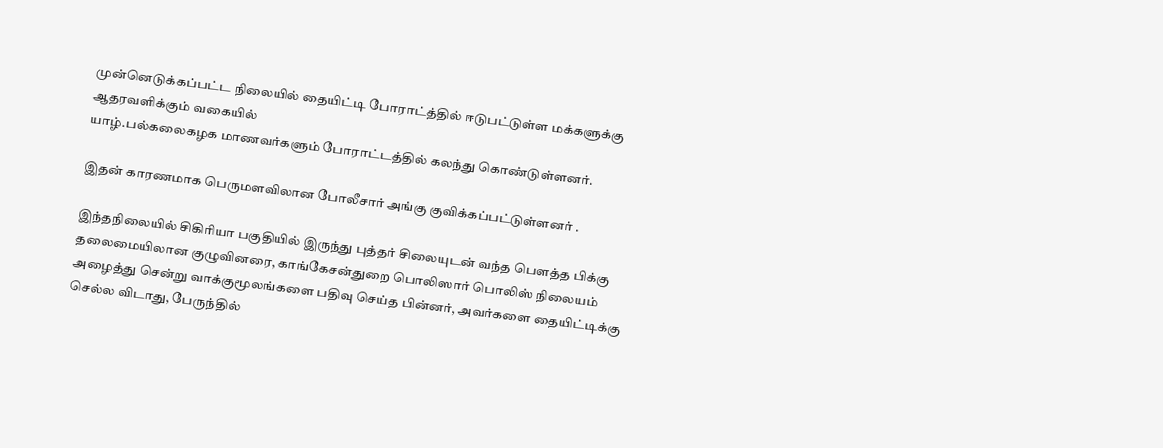முன்னெடுக்கப்பட்ட நிலையில் தையிட்டி போராட்த்தில் ஈடுபட்டுள்ள மக்களுக்கு ஆதரவளிக்கும் வகையில்
யாழ்.பல்கலைகழக மாணவர்களும் போராட்டத்தில் கலந்து கொண்டுள்ளனர்.

இதன் காரணமாக பெருமளவிலான போலீசார் அங்கு குவிக்கப்பட்டுள்ளனர் .

இந்தநிலையில் சிகிரியா பகுதியில் இருந்து புத்தர் சிலையுடன் வந்த பௌத்த பிக்கு தலைமையிலான குழுவினரை, காங்கேசன்துறை பொலிஸார் பொலிஸ் நிலையம் அழைத்து சென்று வாக்குமூலங்களை பதிவு செய்த பின்னர், அவர்களை தையிட்டிக்கு செல்ல விடாது, பேருந்தில்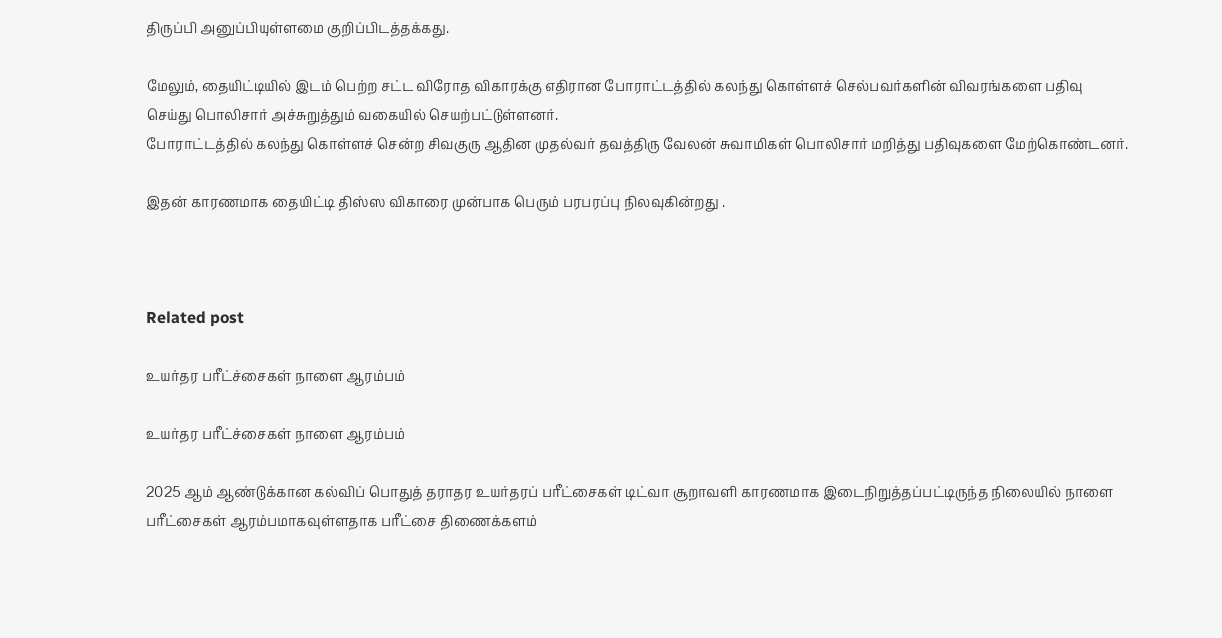திருப்பி அனுப்பியுள்ளமை குறிப்பிடத்தக்கது.

மேலும், தையிட்டியில் இடம் பெற்ற சட்ட விரோத விகாரக்கு எதிரான போராட்டத்தில் கலந்து கொள்ளச் செல்பவர்களின் விவரங்களை பதிவு செய்து பொலிசார் அச்சுறுத்தும் வகையில் செயற்பட்டுள்ளனர்.
போராட்டத்தில் கலந்து கொள்ளச் சென்ற சிவகுரு ஆதின முதல்வர் தவத்திரு வேலன் சுவாமிகள் பொலிசார் மறித்து பதிவுகளை மேற்கொண்டனர்.

இதன் காரணமாக தையிட்டி திஸ்ஸ விகாரை முன்பாக பெரும் பரபரப்பு நிலவுகின்றது .



Related post

உயர்தர பரீட்ச்சைகள் நாளை ஆரம்பம்

உயர்தர பரீட்ச்சைகள் நாளை ஆரம்பம்

2025 ஆம் ஆண்டுக்கான கல்விப் பொதுத் தராதர உயர்தரப் பரீட்சைகள் டிட்வா சூறாவளி காரணமாக இடைநிறுத்தப்பட்டிருந்த நிலையில் நாளை பரீட்சைகள் ஆரம்பமாகவுள்ளதாக பரீட்சை திணைக்களம்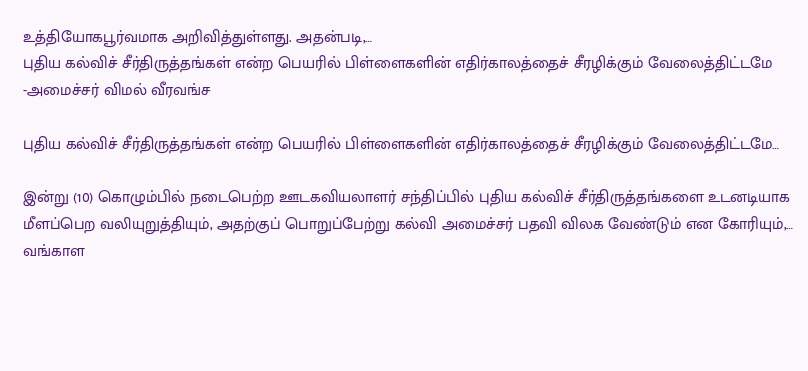உத்தியோகபூர்வமாக அறிவித்துள்ளது. அதன்படி,…
புதிய கல்விச் சீர்திருத்தங்கள் என்ற பெயரில் பிள்ளைகளின் எதிர்காலத்தைச் சீரழிக்கும் வேலைத்திட்டமே -அமைச்சர் விமல் வீரவங்ச

புதிய கல்விச் சீர்திருத்தங்கள் என்ற பெயரில் பிள்ளைகளின் எதிர்காலத்தைச் சீரழிக்கும் வேலைத்திட்டமே…

இன்று (10) கொழும்பில் நடைபெற்ற ஊடகவியலாளர் சந்திப்பில் புதிய கல்விச் சீர்திருத்தங்களை உடனடியாக மீளப்பெற வலியுறுத்தியும், அதற்குப் பொறுப்பேற்று கல்வி அமைச்சர் பதவி விலக வேண்டும் என கோரியும்,…
வங்காள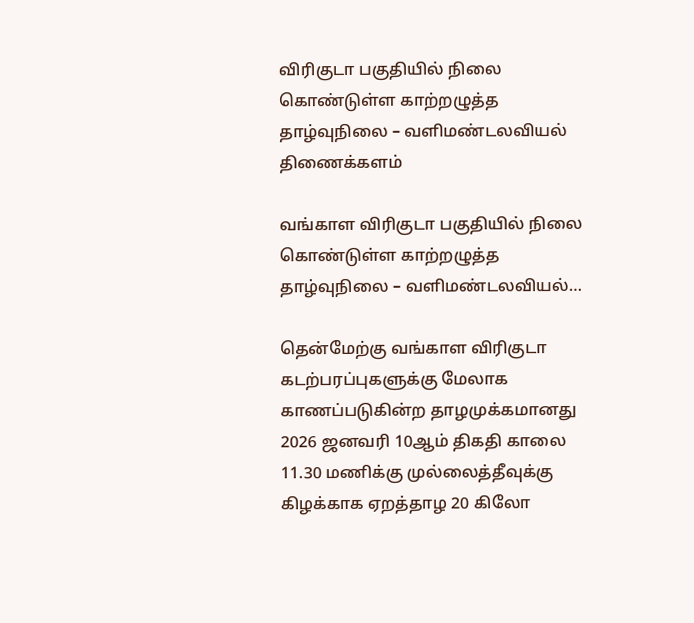விரிகுடா பகுதியில் நிலை கொண்டுள்ள காற்றழுத்த தாழ்வுநிலை – வளிமண்டலவியல் திணைக்களம்

வங்காள விரிகுடா பகுதியில் நிலை கொண்டுள்ள காற்றழுத்த தாழ்வுநிலை – வளிமண்டலவியல்…

தென்மேற்கு வங்காள விரிகுடா கடற்பரப்புகளுக்கு மேலாக காணப்படுகின்ற தாழமுக்கமானது 2026 ஜனவரி 10ஆம் திகதி காலை 11.30 மணிக்கு முல்லைத்தீவுக்கு கிழக்காக ஏறத்தாழ 20 கிலோ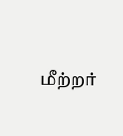மீற்றர்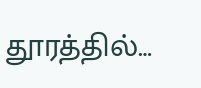தூரத்தில்…